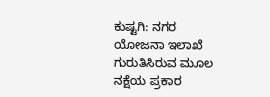ಕುಷ್ಟಗಿ: ನಗರ ಯೋಜನಾ ಇಲಾಖೆ ಗುರುತಿಸಿರುವ ಮೂಲ ನಕ್ಷೆಯ ಪ್ರಕಾರ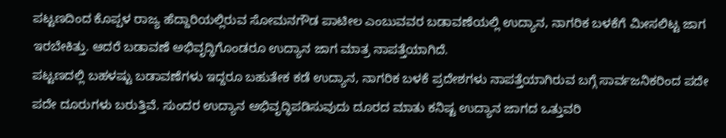ಪಟ್ಟಣದಿಂದ ಕೊಪ್ಪಳ ರಾಜ್ಯ ಹೆದ್ದಾರಿಯಲ್ಲಿರುವ ಸೋಮನಗೌಡ ಪಾಟೀಲ ಎಂಬುವವರ ಬಡಾವಣೆಯಲ್ಲಿ ಉದ್ಯಾನ, ನಾಗರಿಕ ಬಳಕೆಗೆ ಮೀಸಲಿಟ್ಟ ಜಾಗ ಇರಬೇಕಿತ್ತು. ಆದರೆ ಬಡಾವಣೆ ಅಭಿವೃದ್ಧಿಗೊಂಡರೂ ಉದ್ಯಾನ ಜಾಗ ಮಾತ್ರ ನಾಪತ್ತೆಯಾಗಿದೆ.
ಪಟ್ಟಣದಲ್ಲಿ ಬಹಳಷ್ಟು ಬಡಾವಣೆಗಳು ಇದ್ದರೂ ಬಹುತೇಕ ಕಡೆ ಉದ್ಯಾನ, ನಾಗರಿಕ ಬಳಕೆ ಪ್ರದೇಶಗಳು ನಾಪತ್ತೆಯಾಗಿರುವ ಬಗ್ಗೆ ಸಾರ್ವಜನಿಕರಿಂದ ಪದೇ ಪದೇ ದೂರುಗಳು ಬರುತ್ತಿವೆ. ಸುಂದರ ಉದ್ಯಾನ ಅಭಿವೃದ್ಧಿಪಡಿಸುವುದು ದೂರದ ಮಾತು ಕನಿಷ್ಟ ಉದ್ಯಾನ ಜಾಗದ ಒತ್ತುವರಿ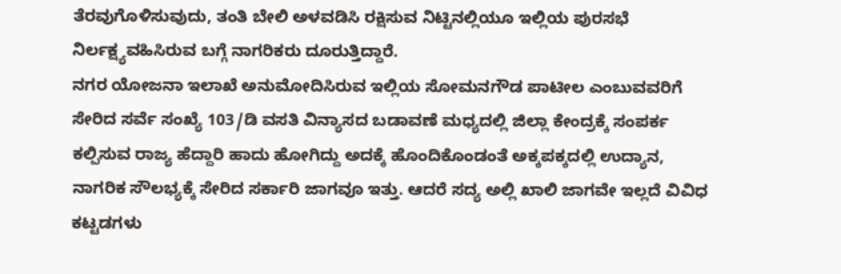ತೆರವುಗೊಳಿಸುವುದು, ತಂತಿ ಬೇಲಿ ಅಳವಡಿಸಿ ರಕ್ಷಿಸುವ ನಿಟ್ಟಿನಲ್ಲಿಯೂ ಇಲ್ಲಿಯ ಪುರಸಭೆ ನಿರ್ಲಕ್ಷ್ಯವಹಿಸಿರುವ ಬಗ್ಗೆ ನಾಗರಿಕರು ದೂರುತ್ತಿದ್ದಾರೆ.
ನಗರ ಯೋಜನಾ ಇಲಾಖೆ ಅನುಮೋದಿಸಿರುವ ಇಲ್ಲಿಯ ಸೋಮನಗೌಡ ಪಾಟೀಲ ಎಂಬುವವರಿಗೆ ಸೇರಿದ ಸರ್ವೆ ಸಂಖ್ಯೆ 103/ಡಿ ವಸತಿ ವಿನ್ಯಾಸದ ಬಡಾವಣೆ ಮಧ್ಯದಲ್ಲಿ ಜಿಲ್ಲಾ ಕೇಂದ್ರಕ್ಕೆ ಸಂಪರ್ಕ ಕಲ್ಪಿಸುವ ರಾಜ್ಯ ಹೆದ್ದಾರಿ ಹಾದು ಹೋಗಿದ್ದು ಅದಕ್ಕೆ ಹೊಂದಿಕೊಂಡಂತೆ ಅಕ್ಕಪಕ್ಕದಲ್ಲಿ ಉದ್ಯಾನ, ನಾಗರಿಕ ಸೌಲಭ್ಯಕ್ಕೆ ಸೇರಿದ ಸರ್ಕಾರಿ ಜಾಗವೂ ಇತ್ತು. ಆದರೆ ಸದ್ಯ ಅಲ್ಲಿ ಖಾಲಿ ಜಾಗವೇ ಇಲ್ಲದೆ ವಿವಿಧ ಕಟ್ಟಡಗಳು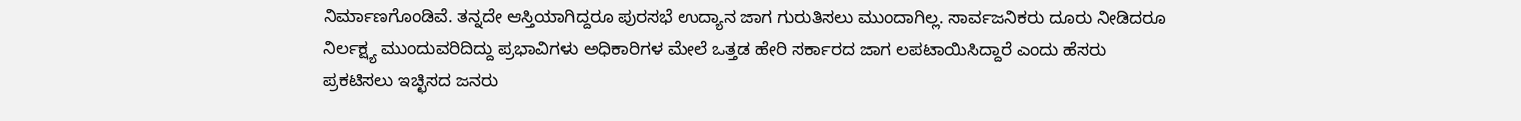ನಿರ್ಮಾಣಗೊಂಡಿವೆ. ತನ್ನದೇ ಆಸ್ತಿಯಾಗಿದ್ದರೂ ಪುರಸಭೆ ಉದ್ಯಾನ ಜಾಗ ಗುರುತಿಸಲು ಮುಂದಾಗಿಲ್ಲ. ಸಾರ್ವಜನಿಕರು ದೂರು ನೀಡಿದರೂ ನಿರ್ಲಕ್ಷ್ಯ ಮುಂದುವರಿದಿದ್ದು ಪ್ರಭಾವಿಗಳು ಅಧಿಕಾರಿಗಳ ಮೇಲೆ ಒತ್ತಡ ಹೇರಿ ಸರ್ಕಾರದ ಜಾಗ ಲಪಟಾಯಿಸಿದ್ದಾರೆ ಎಂದು ಹೆಸರು ಪ್ರಕಟಿಸಲು ಇಚ್ಛಿಸದ ಜನರು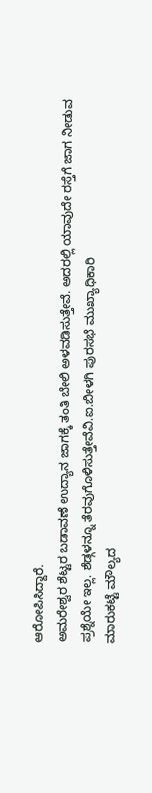ಆರೋಪಿಸಿದ್ದಾರೆ.
ಅಮರೇಶ್ವರ ಶೆಟ್ಟರ ಬಡಾವಣೆ ಉದ್ಯಾನ ಜಾಗಕ್ಕೆ ತಂತಿ ಬೇಲಿ ಅಳವಡಿಸುತ್ತೇವೆ. ಅದರಲ್ಲಿ ಯಾವುದೇ ರಸ್ತೆಗೆ ಜಾಗ ನೀಡುವ ಪ್ರಶ್ನೆಯೇ ಇಲ್ಲ. ಶೆಡ್ಗಳನ್ನೂ ತೆರವುಗೊಳಿಸುತ್ತೇವೆವಿ.ಐ.ಬೀಳಗಿ ಪುರಸಭೆ ಮುಖ್ಯಾಧಿಕಾರಿ
ಮಾರುಕಟ್ಟೆ ಮೌಲ್ಯದ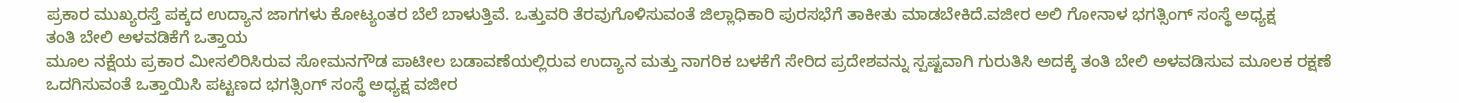ಪ್ರಕಾರ ಮುಖ್ಯರಸ್ತೆ ಪಕ್ಕದ ಉದ್ಯಾನ ಜಾಗಗಳು ಕೋಟ್ಯಂತರ ಬೆಲೆ ಬಾಳುತ್ತಿವೆ. ಒತ್ತುವರಿ ತೆರವುಗೊಳಿಸುವಂತೆ ಜಿಲ್ಲಾಧಿಕಾರಿ ಪುರಸಭೆಗೆ ತಾಕೀತು ಮಾಡಬೇಕಿದೆ.ವಜೀರ ಅಲಿ ಗೋನಾಳ ಭಗತ್ಸಿಂಗ್ ಸಂಸ್ಥೆ ಅಧ್ಯಕ್ಷ
ತಂತಿ ಬೇಲಿ ಅಳವಡಿಕೆಗೆ ಒತ್ತಾಯ
ಮೂಲ ನಕ್ಷೆಯ ಪ್ರಕಾರ ಮೀಸಲಿರಿಸಿರುವ ಸೋಮನಗೌಡ ಪಾಟೀಲ ಬಡಾವಣೆಯಲ್ಲಿರುವ ಉದ್ಯಾನ ಮತ್ತು ನಾಗರಿಕ ಬಳಕೆಗೆ ಸೇರಿದ ಪ್ರದೇಶವನ್ನು ಸ್ಪಷ್ಟವಾಗಿ ಗುರುತಿಸಿ ಅದಕ್ಕೆ ತಂತಿ ಬೇಲಿ ಅಳವಡಿಸುವ ಮೂಲಕ ರಕ್ಷಣೆ ಒದಗಿಸುವಂತೆ ಒತ್ತಾಯಿಸಿ ಪಟ್ಟಣದ ಭಗತ್ಸಿಂಗ್ ಸಂಸ್ಥೆ ಅಧ್ಯಕ್ಷ ವಜೀರ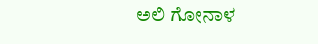ಅಲಿ ಗೋನಾಳ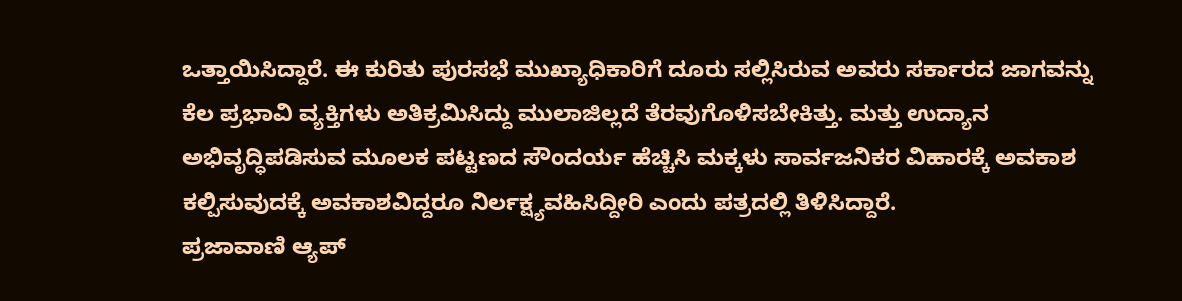ಒತ್ತಾಯಿಸಿದ್ದಾರೆ. ಈ ಕುರಿತು ಪುರಸಭೆ ಮುಖ್ಯಾಧಿಕಾರಿಗೆ ದೂರು ಸಲ್ಲಿಸಿರುವ ಅವರು ಸರ್ಕಾರದ ಜಾಗವನ್ನು ಕೆಲ ಪ್ರಭಾವಿ ವ್ಯಕ್ತಿಗಳು ಅತಿಕ್ರಮಿಸಿದ್ದು ಮುಲಾಜಿಲ್ಲದೆ ತೆರವುಗೊಳಿಸಬೇಕಿತ್ತು. ಮತ್ತು ಉದ್ಯಾನ ಅಭಿವೃದ್ಧಿಪಡಿಸುವ ಮೂಲಕ ಪಟ್ಟಣದ ಸೌಂದರ್ಯ ಹೆಚ್ಚಿಸಿ ಮಕ್ಕಳು ಸಾರ್ವಜನಿಕರ ವಿಹಾರಕ್ಕೆ ಅವಕಾಶ ಕಲ್ಪಿಸುವುದಕ್ಕೆ ಅವಕಾಶವಿದ್ದರೂ ನಿರ್ಲಕ್ಷ್ಯವಹಿಸಿದ್ದೀರಿ ಎಂದು ಪತ್ರದಲ್ಲಿ ತಿಳಿಸಿದ್ದಾರೆ.
ಪ್ರಜಾವಾಣಿ ಆ್ಯಪ್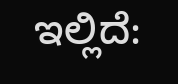ಇಲ್ಲಿದೆ: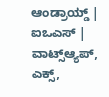ಆಂಡ್ರಾಯ್ಡ್ | ಐಒಎಸ್ | ವಾಟ್ಸ್ಆ್ಯಪ್, ಎಕ್ಸ್,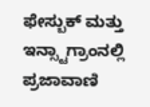ಫೇಸ್ಬುಕ್ ಮತ್ತು ಇನ್ಸ್ಟಾಗ್ರಾಂನಲ್ಲಿ ಪ್ರಜಾವಾಣಿ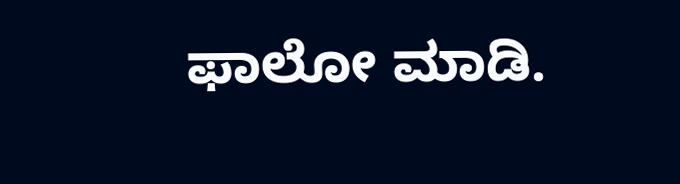ಫಾಲೋ ಮಾಡಿ.